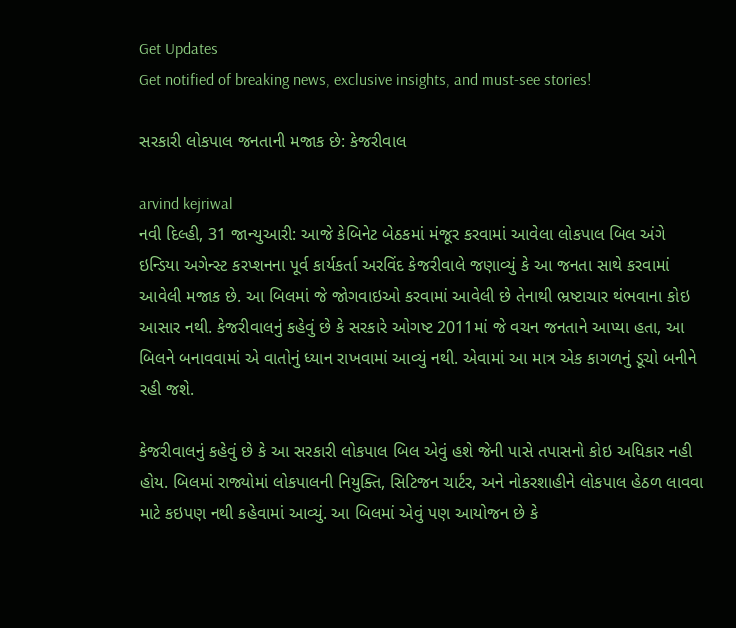Get Updates
Get notified of breaking news, exclusive insights, and must-see stories!

સરકારી લોકપાલ જનતાની મજાક છે: કેજરીવાલ

arvind kejriwal
નવી દિલ્હી, 31 જાન્યુઆરી: આજે કેબિનેટ બેઠકમાં મંજૂર કરવામાં આવેલા લોકપાલ બિલ અંગે ઇન્ડિયા અગેન્સ્ટ કરપ્શનના પૂર્વ કાર્યકર્તા અરવિંદ કેજરીવાલે જણાવ્યું કે આ જનતા સાથે કરવામાં આવેલી મજાક છે. આ બિલમાં જે જોગવાઇઓ કરવામાં આવેલી છે તેનાથી ભ્રષ્ટાચાર થંભવાના કોઇ આસાર નથી. કેજરીવાલનું કહેવું છે કે સરકારે ઓગષ્ટ 2011માં જે વચન જનતાને આપ્યા હતા, આ બિલને બનાવવામાં એ વાતોનું ધ્યાન રાખવામાં આવ્યું નથી. એવામાં આ માત્ર એક કાગળનું ડૂચો બનીને રહી જશે.

કેજરીવાલનું કહેવું છે કે આ સરકારી લોકપાલ બિલ એવું હશે જેની પાસે તપાસનો કોઇ અધિકાર નહી હોય. બિલમાં રાજ્યોમાં લોકપાલની નિયુક્તિ, સિટિજન ચાર્ટર, અને નોકરશાહીને લોકપાલ હેઠળ લાવવા માટે કઇપણ નથી કહેવામાં આવ્યું. આ બિલમાં એવું પણ આયોજન છે કે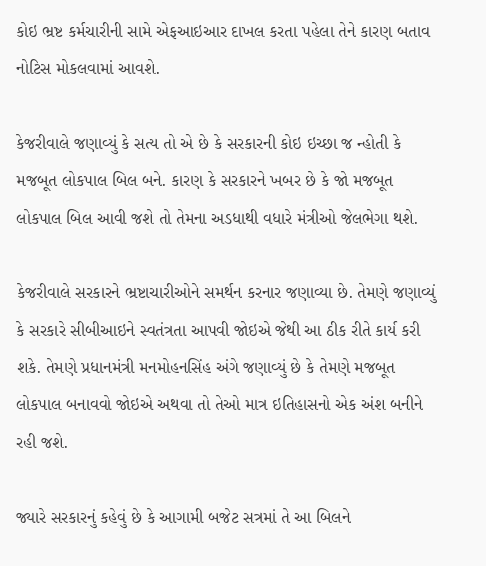કોઇ ભ્રષ્ટ કર્મચારીની સામે એફઆઇઆર દાખલ કરતા પહેલા તેને કારણ બતાવ નોટિસ મોકલવામાં આવશે.

કેજરીવાલે જણાવ્યું કે સત્ય તો એ છે કે સરકારની કોઇ ઇચ્છા જ ન્હોતી કે મજબૂત લોકપાલ બિલ બને. કારણ કે સરકારને ખબર છે કે જો મજબૂત લોકપાલ બિલ આવી જશે તો તેમના અડધાથી વધારે મંત્રીઓ જેલભેગા થશે.

કેજરીવાલે સરકારને ભ્રષ્ટાચારીઓને સમર્થન કરનાર જણાવ્યા છે. તેમણે જણાવ્યું કે સરકારે સીબીઆઇને સ્વતંત્રતા આપવી જોઇએ જેથી આ ઠીક રીતે કાર્ય કરી શકે. તેમણે પ્રધાનમંત્રી મનમોહનસિંહ અંગે જણાવ્યું છે કે તેમણે મજબૂત લોકપાલ બનાવવો જોઇએ અથવા તો તેઓ માત્ર ઇતિહાસનો એક અંશ બનીને રહી જશે.

જ્યારે સરકારનું કહેવું છે કે આગામી બજેટ સત્રમાં તે આ બિલને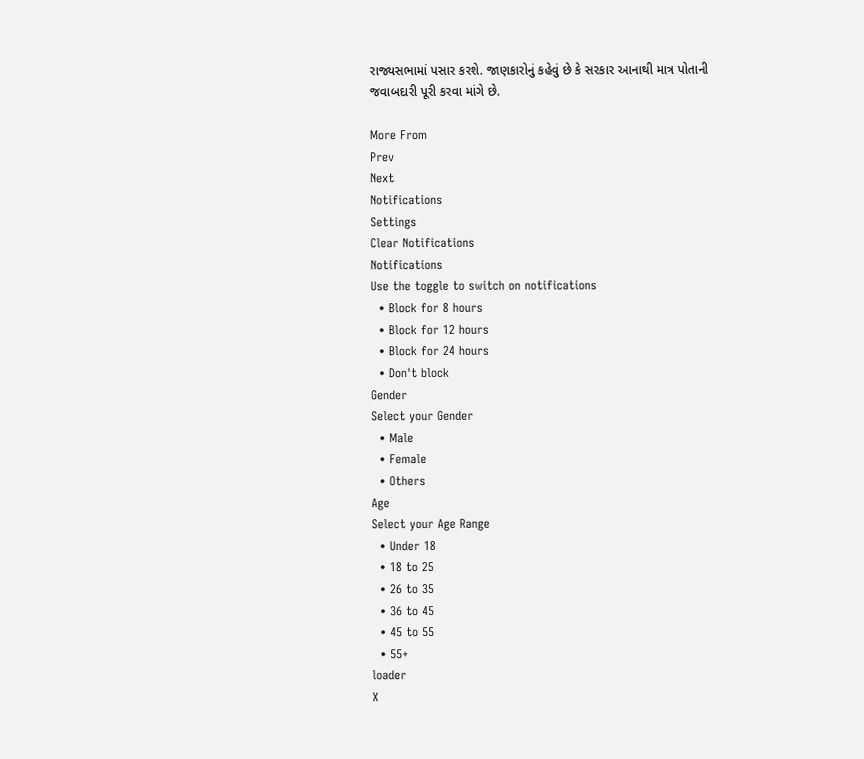રાજ્યસભામાં પસાર કરશે. જાણકારોનું કહેવું છે કે સરકાર આનાથી માત્ર પોતાની જવાબદારી પૂરી કરવા માંગે છે.

More From
Prev
Next
Notifications
Settings
Clear Notifications
Notifications
Use the toggle to switch on notifications
  • Block for 8 hours
  • Block for 12 hours
  • Block for 24 hours
  • Don't block
Gender
Select your Gender
  • Male
  • Female
  • Others
Age
Select your Age Range
  • Under 18
  • 18 to 25
  • 26 to 35
  • 36 to 45
  • 45 to 55
  • 55+
loader
X